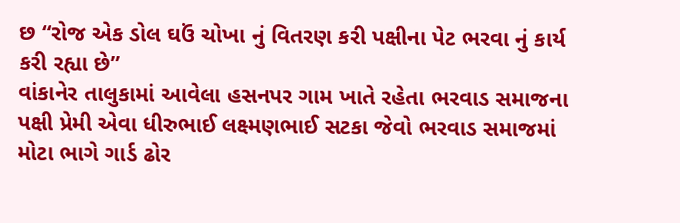છ “રોજ એક ડોલ ઘઉં ચોખા નું વિતરણ કરી પક્ષીના પેટ ભરવા નું કાર્ય કરી રહ્યા છે”
વાંકાનેર તાલુકામાં આવેલા હસનપર ગામ ખાતે રહેતા ભરવાડ સમાજના પક્ષી પ્રેમી એવા ધીરુભાઈ લક્ષ્મણભાઈ સટકા જેવો ભરવાડ સમાજમાં મોટા ભાગે ગાર્ડ ઢોર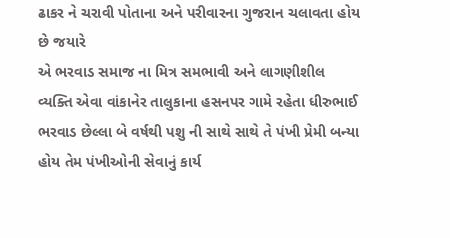ઢાકર ને ચરાવી પોતાના અને પરીવારના ગુજરાન ચલાવતા હોય છે જયારે
એ ભરવાડ સમાજ ના મિત્ર સમભાવી અને લાગણીશીલ વ્યક્તિ એવા વાંકાનેર તાલુકાના હસનપર ગામે રહેતા ધીરુભાઈ ભરવાડ છેલ્લા બે વર્ષથી પશુ ની સાથે સાથે તે પંખી પ્રેમી બન્યા હોય તેમ પંખીઓની સેવાનું કાર્ય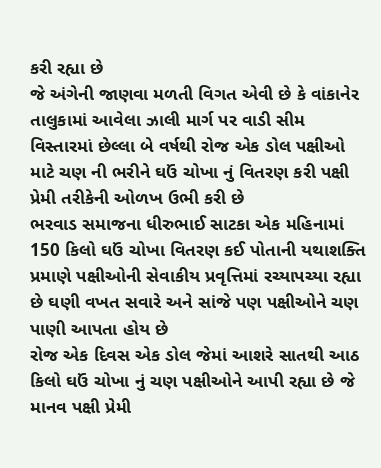કરી રહ્યા છે
જે અંગેની જાણવા મળતી વિગત એવી છે કે વાંકાનેર તાલુકામાં આવેલા ઝાલી માર્ગ પર વાડી સીમ વિસ્તારમાં છેલ્લા બે વર્ષથી રોજ એક ડોલ પક્ષીઓ માટે ચણ ની ભરીને ઘઉં ચોખા નું વિતરણ કરી પક્ષી પ્રેમી તરીકેની ઓળખ ઉભી કરી છે
ભરવાડ સમાજના ધીરુભાઈ સાટકા એક મહિનામાં 150 કિલો ઘઉં ચોખા વિતરણ કઈ પોતાની યથાશક્તિ પ્રમાણે પક્ષીઓની સેવાકીય પ્રવૃત્તિમાં રચ્યાપચ્યા રહ્યા છે ઘણી વખત સવારે અને સાંજે પણ પક્ષીઓને ચણ પાણી આપતા હોય છે
રોજ એક દિવસ એક ડોલ જેમાં આશરે સાતથી આઠ કિલો ઘઉં ચોખા નું ચણ પક્ષીઓને આપી રહ્યા છે જે માનવ પક્ષી પ્રેમી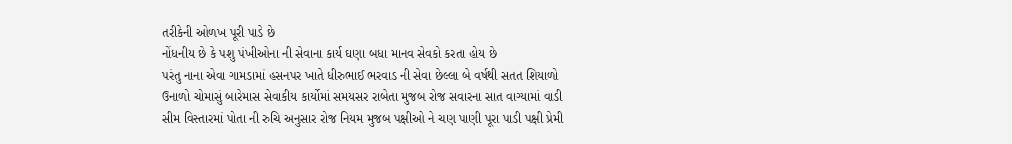તરીકેની ઓળખ પૂરી પાડે છે
નોંધનીય છે કે પશુ પંખીઓના ની સેવાના કાર્ય ઘણા બધા માનવ સેવકો કરતા હોય છે
પરંતુ નાના એવા ગામડામાં હસનપર ખાતે ધીરુભાઈ ભરવાડ ની સેવા છેલ્લા બે વર્ષથી સતત શિયાળો ઉનાળો ચોમાસું બારેમાસ સેવાકીય કાર્યોમાં સમયસર રાબેતા મુજબ રોજ સવારના સાત વાગ્યામાં વાડી સીમ વિસ્તારમાં પોતા ની રુચિ અનુસાર રોજ નિયમ મુજબ પક્ષીઓ ને ચણ પાણી પૂરા પાડી પક્ષી પ્રેમી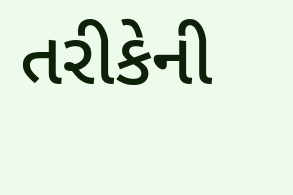તરીકેની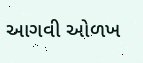આગવી ઓળખ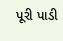પૂરી પાડી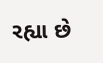રહ્યા છે